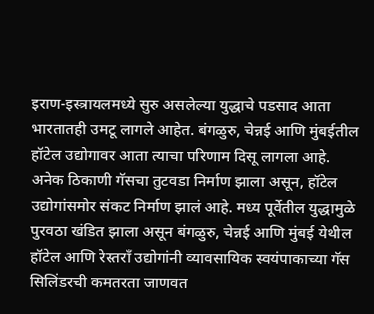इराण-इस्त्रायलमध्ये सुरु असलेल्या युद्धाचे पडसाद आता भारतातही उमटू लागले आहेत. बंगळुरु, चेन्नई आणि मुंबईतील हॉटेल उद्योगावर आता त्याचा परिणाम दिसू लागला आहे. अनेक ठिकाणी गॅसचा तुटवडा निर्माण झाला असून, हॉटेल उद्योगांसमोर संकट निर्माण झालं आहे. मध्य पूर्वेतील युद्धामुळे पुरवठा खंडित झाला असून बंगळुरु, चेन्नई आणि मुंबई येथील हॉटेल आणि रेस्तराँ उद्योगांनी व्यावसायिक स्वयंपाकाच्या गॅस सिलिंडरची कमतरता जाणवत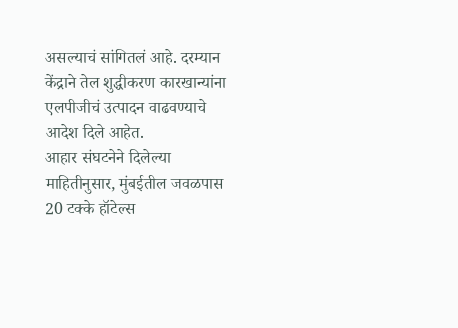असल्याचं सांगितलं आहे. दरम्यान केंद्राने तेल शुद्धीकरण कारखान्यांना एलपीजीचं उत्पादन वाढवण्याचे आदेश दिले आहेत.
आहार संघटनेने दिलेल्या माहितीनुसार, मुंबईतील जवळपास 20 टक्के हॉटेल्स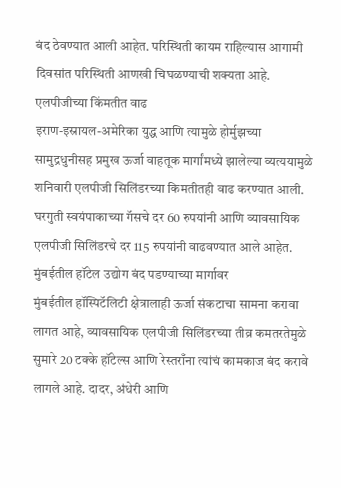बंद ठेवण्यात आली आहेत. परिस्थिती कायम राहिल्यास आगामी दिवसांत परिस्थिती आणखी चिघळण्याची शक्यता आहे.
एलपीजीच्या किंमतीत वाढ
इराण-इस्रायल-अमेरिका युद्ध आणि त्यामुळे होर्मुझच्या सामुद्रधुनीसह प्रमुख ऊर्जा वाहतूक मार्गांमध्ये झालेल्या व्यत्ययामुळे शनिवारी एलपीजी सिलिंडरच्या किमतीतही वाढ करण्यात आली. घरगुती स्वयंपाकाच्या गॅसचे दर 60 रुपयांनी आणि व्यावसायिक एलपीजी सिलिंडरचे दर 115 रुपयांनी वाढवण्यात आले आहेत.
मुंबईतील हॉटेल उद्योग बंद पडण्याच्या मार्गावर
मुंबईतील हॉस्पिटॅलिटी क्षेत्रालाही ऊर्जा संकटाचा सामना करावा लागत आहे, व्यावसायिक एलपीजी सिलिंडरच्या तीव्र कमतरतेमुळे सुमारे 20 टक्के हॉटेल्स आणि रेस्तराँना त्यांचं कामकाज बंद करावे लागले आहे. दादर, अंधेरी आणि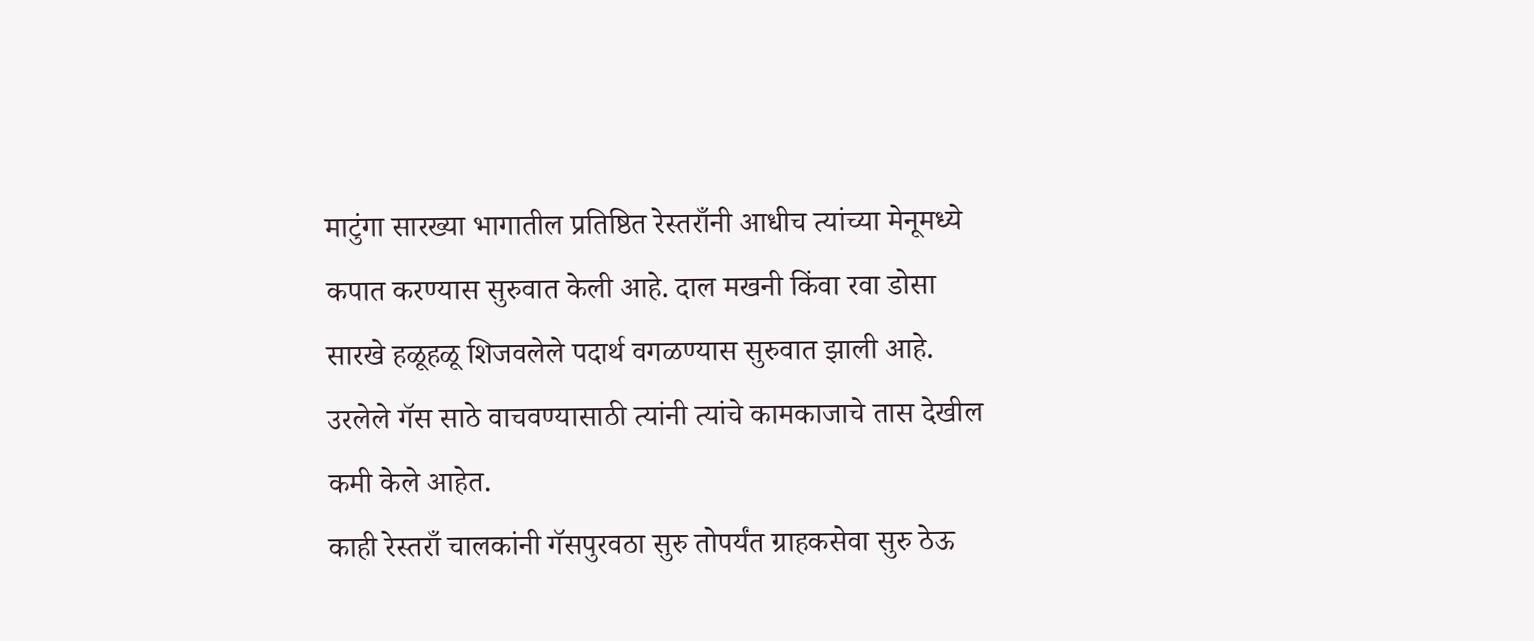माटुंगा सारख्या भागातील प्रतिष्ठित रेस्तराँनी आधीच त्यांच्या मेनूमध्ये कपात करण्यास सुरुवात केली आहे. दाल मखनी किंवा रवा डोसा सारखे हळूहळू शिजवलेले पदार्थ वगळण्यास सुरुवात झाली आहे. उरलेले गॅस साठे वाचवण्यासाठी त्यांनी त्यांचे कामकाजाचे तास देखील कमी केले आहेत.
काही रेस्तराँ चालकांनी गॅसपुरवठा सुरु तोपर्यंत ग्राहकसेवा सुरु ठेऊ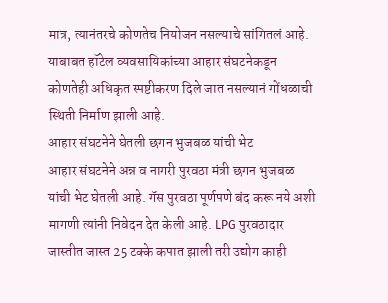मात्र, त्यानंतरचे कोणतेच नियोजन नसल्याचे सांगितलं आहे. याबाबत हॉटेल व्यवसायिकांच्या आहार संघटनेकडून कोणतेही अधिकृत स्पष्टीकरण दिले जात नसल्यानं गोंधळाची स्थिती निर्माण झाली आहे.
आहार संघटनेने घेतली छगन भुजबळ यांची भेट
आहार संघटनेने अन्न व नागरी पुरवठा मंत्री छगन भुजबळ यांची भेट घेतली आहे. गॅस पुरवठा पूर्णपणे बंद करू नये अशी मागणी त्यांनी निवेदन देत केली आहे. LPG पुरवठादार जास्तीत जास्त 25 टक्के कपात झाली तरी उद्योग काही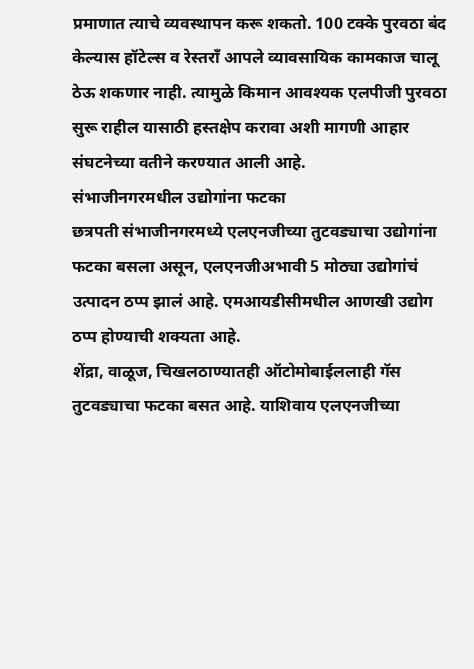प्रमाणात त्याचे व्यवस्थापन करू शकतो. 100 टक्के पुरवठा बंद केल्यास हॉटेल्स व रेस्तराँ आपले व्यावसायिक कामकाज चालू ठेऊ शकणार नाही. त्यामुळे किमान आवश्यक एलपीजी पुरवठा सुरू राहील यासाठी हस्तक्षेप करावा अशी मागणी आहार संघटनेच्या वतीने करण्यात आली आहे.
संभाजीनगरमधील उद्योगांना फटका
छत्रपती संभाजीनगरमध्ये एलएनजीच्या तुटवड्याचा उद्योगांना फटका बसला असून, एलएनजीअभावी 5 मोठ्या उद्योगांचं उत्पादन ठप्प झालं आहे. एमआयडीसीमधील आणखी उद्योग ठप्प होण्याची शक्यता आहे.
शेंद्रा, वाळूज, चिखलठाण्यातही ऑटोमोबाईललाही गॅस तुटवड्याचा फटका बसत आहे. याशिवाय एलएनजीच्या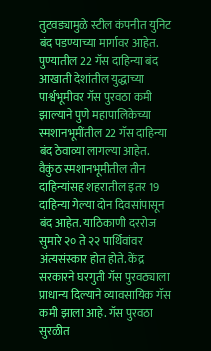तुटवड्यामुळे स्टील कंपनीत युनिट बंद पडण्याच्या मार्गावर आहेत.
पुण्यातील 22 गॅस दाहिन्या बंद
आखाती देशांतील युद्धाच्या पार्श्वभूमीवर गॅस पुरवठा कमी झाल्याने पुणे महापालिकेच्या स्मशानभूमींतील 22 गॅस दाहिन्या बंद ठेवाव्या लागल्या आहेत. वैकुंठ स्मशानभूमीतील तीन दाहिन्यांसह शहरातील इतर 19 दाहिन्या गेल्या दोन दिवसांपासून बंद आहेत. याठिकाणी दररोज सुमारे २० ते २२ पार्थिवांवर अंत्यसंस्कार होत होते. केंद्र सरकारने घरगुती गॅस पुरवठ्याला प्राधान्य दिल्याने व्यावसायिक गॅस कमी झाला आहे. गॅस पुरवठा सुरळीत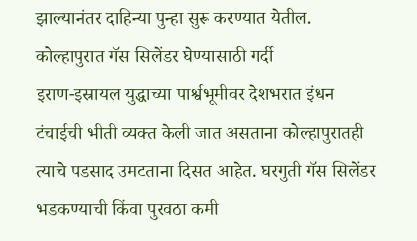झाल्यानंतर दाहिन्या पुन्हा सुरू करण्यात येतील.
कोल्हापुरात गॅस सिलेंडर घेण्यासाठी गर्दी
इराण-इस्रायल युद्धाच्या पार्श्वभूमीवर देशभरात इंधन टंचाईची भीती व्यक्त केली जात असताना कोल्हापुरातही त्याचे पडसाद उमटताना दिसत आहेत. घरगुती गॅस सिलेंडर भडकण्याची किंवा पुरवठा कमी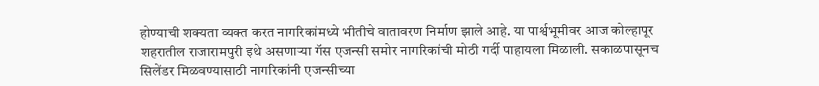होण्याची शक्यता व्यक्त करत नागरिकांमध्ये भीतीचे वातावरण निर्माण झाले आहे. या पार्श्वभूमीवर आज कोल्हापूर शहरातील राजारामपुरी इथे असणाऱ्या गॅस एजन्सी समोर नागरिकांची मोठी गर्दी पाहायला मिळाली. सकाळपासूनच सिलेंडर मिळवण्यासाठी नागरिकांनी एजन्सीच्या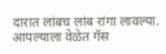दारात लांबच लांब रांगा लावल्या. आपल्याला वेळेत गॅस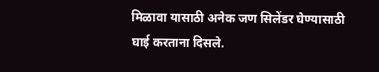मिळावा यासाठी अनेक जण सिलेंडर घेण्यासाठी घाई करताना दिसले.